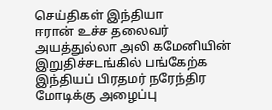செய்திகள் இந்தியா
ஈரான் உச்ச தலைவர் அயத்துல்லா அலி கமேனியின் இறுதிச்சடங்கில் பங்கேற்க இந்தியப் பிரதமர் நரேந்திர மோடிக்கு அழைப்பு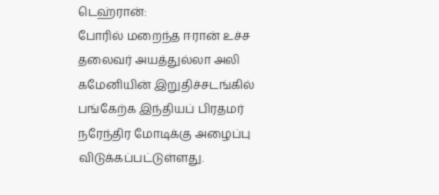டெஹ்ரான்:
போரில் மறைந்த ஈரான் உச்ச தலைவர் அயத்துல்லா அலி கமேனியின் இறுதிச்சடங்கில் பங்கேற்க இந்தியப் பிரதமர் நரேந்திர மோடிக்கு அழைப்பு விடுக்கப்பட்டுள்ளது.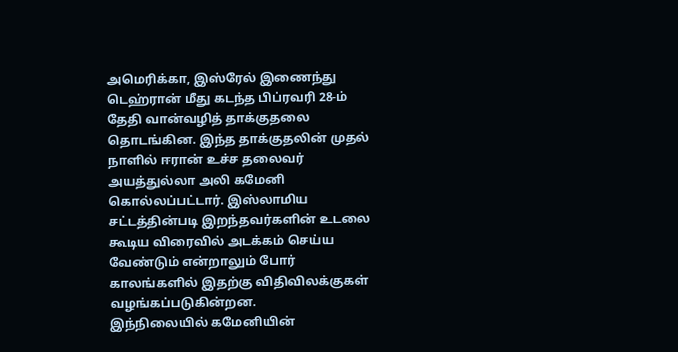அமெரிக்கா, இஸ்ரேல் இணைந்து டெஹ்ரான் மீது கடந்த பிப்ரவரி 28-ம் தேதி வான்வழித் தாக்குதலை தொடங்கின. இந்த தாக்குதலின் முதல் நாளில் ஈரான் உச்ச தலைவர் அயத்துல்லா அலி கமேனி கொல்லப்பட்டார். இஸ்லாமிய சட்டத்தின்படி இறந்தவர்களின் உடலை கூடிய விரைவில் அடக்கம் செய்ய வேண்டும் என்றாலும் போர் காலங்களில் இதற்கு விதிவிலக்குகள் வழங்கப்படுகின்றன.
இந்நிலையில் கமேனியின்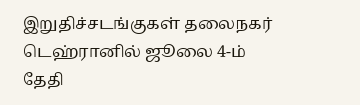இறுதிச்சடங்குகள் தலைநகர் டெஹ்ரானில் ஜூலை 4-ம் தேதி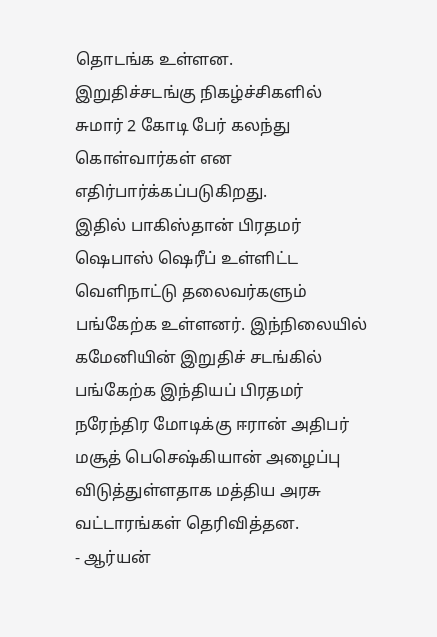தொடங்க உள்ளன.
இறுதிச்சடங்கு நிகழ்ச்சிகளில் சுமார் 2 கோடி பேர் கலந்து கொள்வார்கள் என எதிர்பார்க்கப்படுகிறது.
இதில் பாகிஸ்தான் பிரதமர் ஷெபாஸ் ஷெரீப் உள்ளிட்ட வெளிநாட்டு தலைவர்களும் பங்கேற்க உள்ளனர். இந்நிலையில் கமேனியின் இறுதிச் சடங்கில் பங்கேற்க இந்தியப் பிரதமர் நரேந்திர மோடிக்கு ஈரான் அதிபர் மசூத் பெசெஷ்கியான் அழைப்பு விடுத்துள்ளதாக மத்திய அரசு வட்டாரங்கள் தெரிவித்தன.
- ஆர்யன்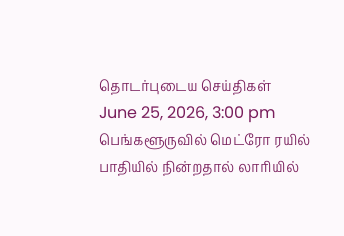தொடர்புடைய செய்திகள்
June 25, 2026, 3:00 pm
பெங்களூருவில் மெட்ரோ ரயில் பாதியில் நின்றதால் லாரியில்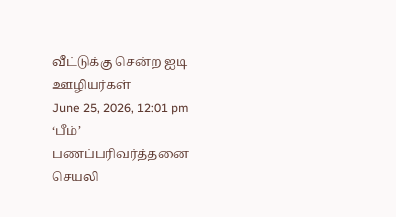வீட்டுக்கு சென்ற ஐடி ஊழியர்கள்
June 25, 2026, 12:01 pm
‘பீம்’ பணப்பரிவர்த்தனை செயலி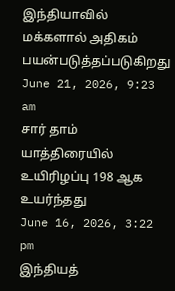இந்தியாவில் மக்களால் அதிகம் பயன்படுத்தப்படுகிறது
June 21, 2026, 9:23 am
சார் தாம் யாத்திரையில் உயிரிழப்பு 198 ஆக உயர்ந்தது
June 16, 2026, 3:22 pm
இந்தியத்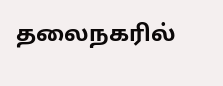தலைநகரில்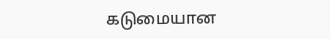கடுமையான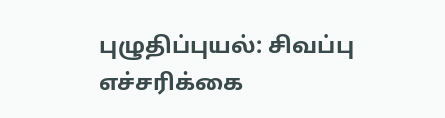புழுதிப்புயல்: சிவப்பு எச்சரிக்கை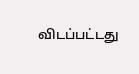விடப்பட்டது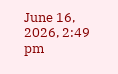June 16, 2026, 2:49 pm